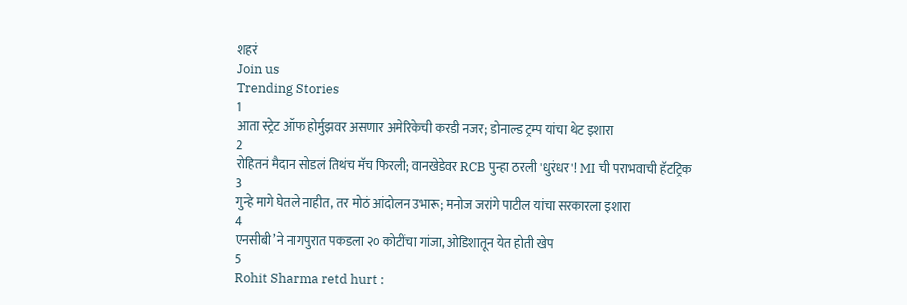शहरं
Join us
Trending Stories
1
आता स्ट्रेट ऑफ होर्मुझवर असणार अमेरिकेची करडी नजर; डोनाल्ड ट्रम्प यांचा थेट इशारा
2
रोहितनं मैदान सोडलं तिथंच मॅच फिरली; वानखेडेवर RCB पुन्हा ठरली 'धुरंधर'! MI ची पराभवाची हॅटट्रिक
3
गुन्हे मागे घेतले नाहीत, तर मोठं आंदोलन उभारू; मनोज जरांगे पाटील यांचा सरकारला इशारा
4
एनसीबी’ने नागपुरात पकडला २० कोटींचा गांजा, ओडिशातून येत होती खेप
5
Rohit Sharma retd hurt :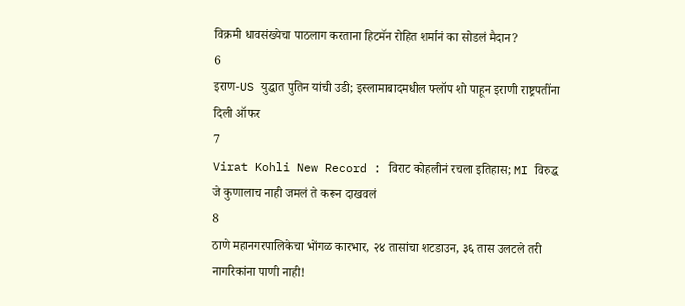विक्रमी धावसंख्येचा पाठलाग करताना हिटमॅन रोहित शर्मानं का सोडलं मैदान?
6
इराण-US युद्धात पुतिन यांची उडी; इस्लामाबादमधील फ्लॉप शो पाहून इराणी राष्ट्रपतींना दिली ऑफर
7
Virat Kohli New Record : विराट कोहलीनं रचला इतिहास; MI विरुद्ध जे कुणालाच नाही जमलं ते करून दाखवलं
8
ठाणे महानगरपालिकेचा भोंगळ कारभार, २४ तासांचा शटडाउन, ३६ तास उलटले तरी नागरिकांना पाणी नाही!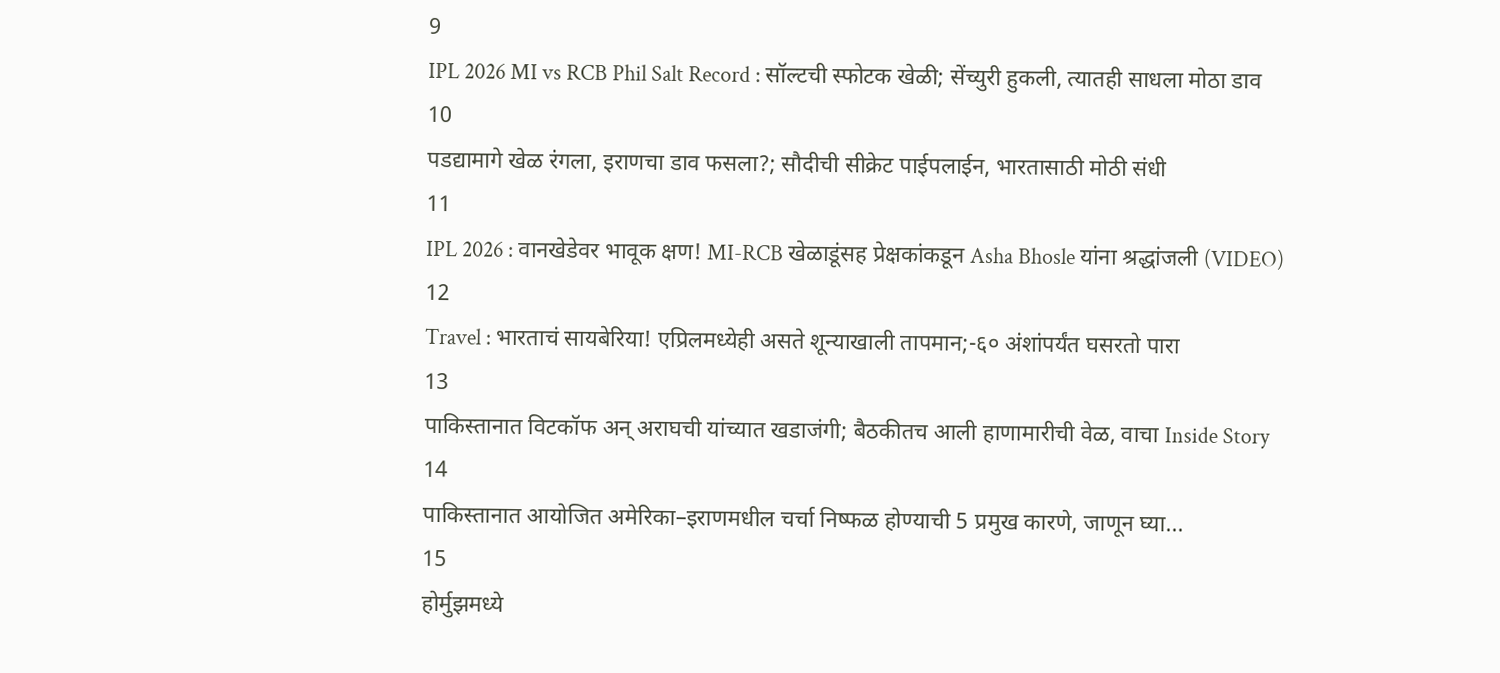9
IPL 2026 MI vs RCB Phil Salt Record : सॉल्टची स्फोटक खेळी; सेंच्युरी हुकली, त्यातही साधला मोठा डाव
10
पडद्यामागे खेळ रंगला, इराणचा डाव फसला?; सौदीची सीक्रेट पाईपलाईन, भारतासाठी मोठी संधी
11
IPL 2026 : वानखेडेवर भावूक क्षण! MI-RCB खेळाडूंसह प्रेक्षकांकडून Asha Bhosle यांना श्रद्धांजली (VIDEO)
12
Travel : भारताचं सायबेरिया! एप्रिलमध्येही असते शून्याखाली तापमान;-६० अंशांपर्यंत घसरतो पारा
13
पाकिस्तानात विटकॉफ अन् अराघची यांच्यात खडाजंगी; बैठकीतच आली हाणामारीची वेळ, वाचा Inside Story
14
पाकिस्तानात आयोजित अमेरिका–इराणमधील चर्चा निष्फळ होण्याची 5 प्रमुख कारणे, जाणून घ्या...
15
होर्मुझमध्ये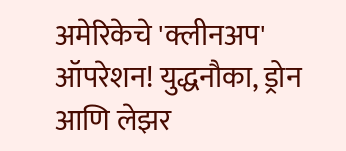अमेरिकेचे 'क्लीनअप' ऑपरेशन! युद्धनौका, ड्रोन आणि लेझर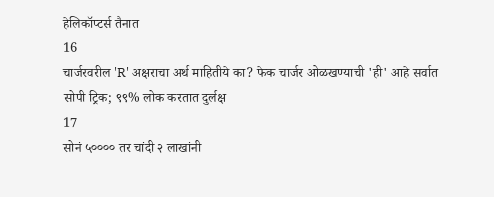हेलिकॉप्टर्स तैनात
16
चार्जरवरील 'R' अक्षराचा अर्थ माहितीये का? फेक चार्जर ओळखण्याची 'ही' आहे सर्वात सोपी ट्रिक; ९९% लोक करतात दुर्लक्ष
17
सोनं ५०००० तर चांदी २ लाखांनी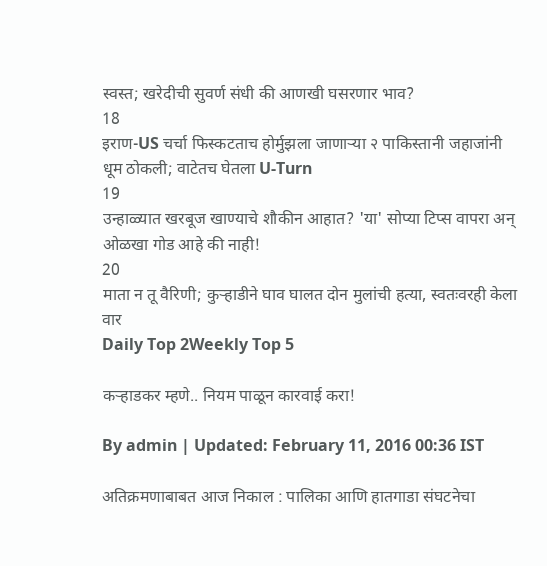स्वस्त; खरेदीची सुवर्ण संधी की आणखी घसरणार भाव?
18
इराण-US चर्चा फिस्कटताच होर्मुझला जाणाऱ्या २ पाकिस्तानी जहाजांनी धूम ठोकली; वाटेतच घेतला U-Turn
19
उन्हाळ्यात खरबूज खाण्याचे शौकीन आहात? 'या' सोप्या टिप्स वापरा अन् ओळखा गोड आहे की नाही!
20
माता न तू वैरिणी; कुऱ्हाडीने घाव घालत दोन मुलांची हत्या, स्वतःवरही केला वार
Daily Top 2Weekly Top 5

कऱ्हाडकर म्हणे.. नियम पाळून कारवाई करा!

By admin | Updated: February 11, 2016 00:36 IST

अतिक्रमणाबाबत आज निकाल : पालिका आणि हातगाडा संघटनेचा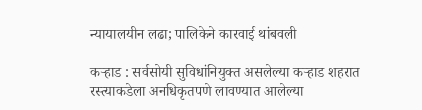न्यायालयीन लढा; पालिकेने कारवाई थांबवली

कऱ्हाड : सर्वसोयी सुविधांनियुक्त असलेल्या कऱ्हाड शहरात रस्त्याकडेला अनधिकृतपणे लावण्यात आलेल्या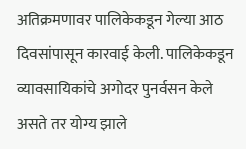अतिक्रमणावर पालिकेकडून गेल्या आठ दिवसांपासून कारवाई केली. पालिकेकडून व्यावसायिकांचे अगोदर पुनर्वसन केले असते तर योग्य झाले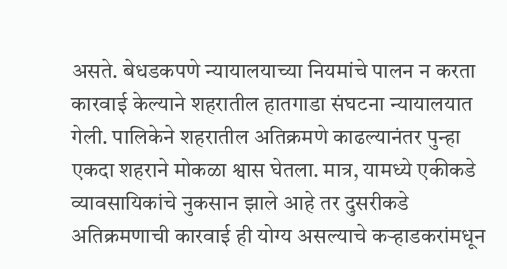असते. बेधडकपणे न्यायालयाच्या नियमांचे पालन न करता कारवाई केल्याने शहरातील हातगाडा संघटना न्यायालयात गेली. पालिकेने शहरातील अतिक्रमणे काढल्यानंतर पुन्हा एकदा शहराने मोकळा श्वास घेतला. मात्र, यामध्ये एकीकडे व्यावसायिकांचे नुकसान झाले आहे तर दुसरीकडे अतिक्रमणाची कारवाई ही योग्य असल्याचे कऱ्हाडकरांमधून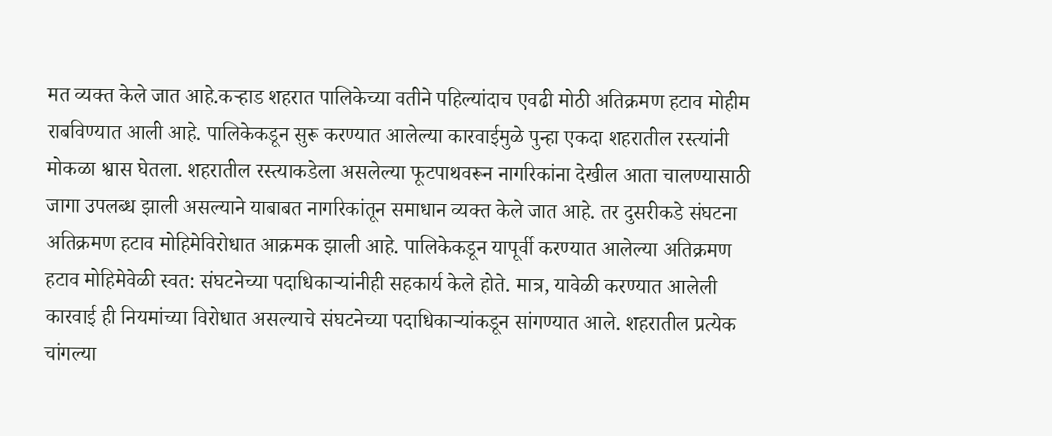मत व्यक्त केले जात आहे.कऱ्हाड शहरात पालिकेच्या वतीने पहिल्यांदाच एवढी मोठी अतिक्रमण हटाव मोहीम राबविण्यात आली आहे. पालिकेकडून सुरू करण्यात आलेल्या कारवाईमुळे पुन्हा एकदा शहरातील रस्त्यांनी मोकळा श्वास घेतला. शहरातील रस्त्याकडेला असलेल्या फूटपाथवरून नागरिकांना देखील आता चालण्यासाठी जागा उपलब्ध झाली असल्याने याबाबत नागरिकांतून समाधान व्यक्त केले जात आहे. तर दुसरीकडे संघटना अतिक्रमण हटाव मोहिमेविरोधात आक्रमक झाली आहे. पालिकेकडून यापूर्वी करण्यात आलेल्या अतिक्रमण हटाव मोहिमेवेळी स्वत: संघटनेच्या पदाधिकाऱ्यांनीही सहकार्य केले होते. मात्र, यावेळी करण्यात आलेली कारवाई ही नियमांच्या विरोधात असल्याचे संघटनेच्या पदाधिकाऱ्यांकडून सांगण्यात आले. शहरातील प्रत्येक चांगल्या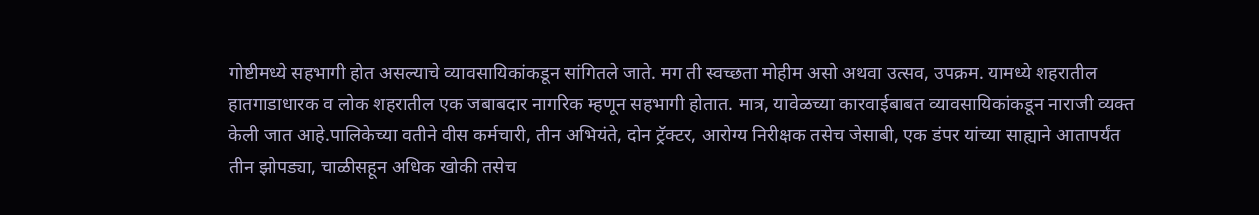गोष्टीमध्ये सहभागी होत असल्याचे व्यावसायिकांकडून सांगितले जाते. मग ती स्वच्छता मोहीम असो अथवा उत्सव, उपक्रम. यामध्ये शहरातील हातगाडाधारक व लोक शहरातील एक जबाबदार नागरिक म्हणून सहभागी होतात. मात्र, यावेळच्या कारवाईबाबत व्यावसायिकांकडून नाराजी व्यक्त केली जात आहे.पालिकेच्या वतीने वीस कर्मचारी, तीन अभियंते, दोन ट्रॅक्टर, आरोग्य निरीक्षक तसेच जेसाबी, एक डंपर यांच्या साह्याने आतापर्यंत तीन झोपड्या, चाळीसहून अधिक खोकी तसेच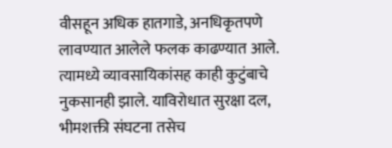वीसहून अधिक हातगाडे, अनधिकृतपणे लावण्यात आलेले फलक काढण्यात आले. त्यामध्ये व्यावसायिकांसह काही कुटुंबाचे नुकसानही झाले. याविरोधात सुरक्षा दल, भीमशक्ती संघटना तसेच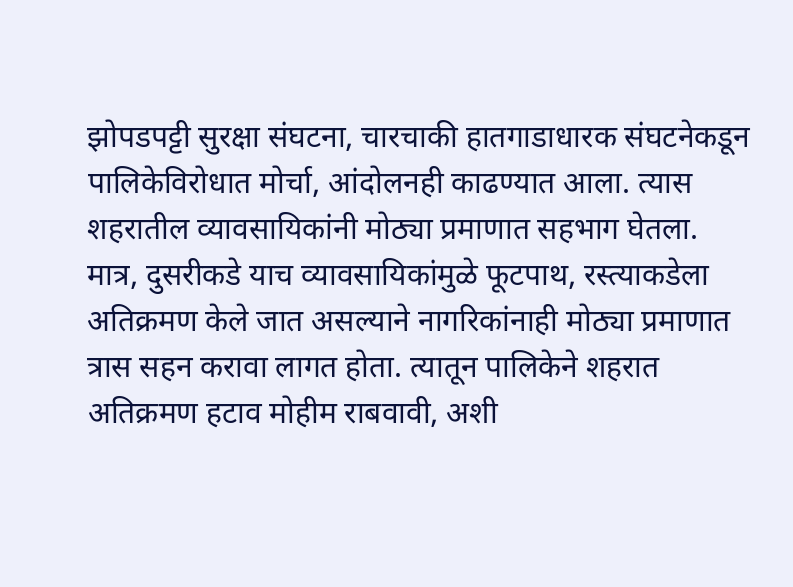झोपडपट्टी सुरक्षा संघटना, चारचाकी हातगाडाधारक संघटनेकडून पालिकेविरोधात मोर्चा, आंदोलनही काढण्यात आला. त्यास शहरातील व्यावसायिकांनी मोठ्या प्रमाणात सहभाग घेतला. मात्र, दुसरीकडे याच व्यावसायिकांमुळे फूटपाथ, रस्त्याकडेला अतिक्रमण केले जात असल्याने नागरिकांनाही मोठ्या प्रमाणात त्रास सहन करावा लागत होता. त्यातून पालिकेने शहरात अतिक्रमण हटाव मोहीम राबवावी, अशी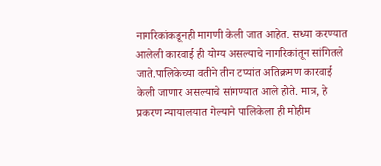नागरिकांकडूनही मागणी केली जात आहेत. सध्या करण्यात आलेली कारवाई ही योग्य असल्याचे नागरिकांतून सांगितले जाते.पालिकेच्या वतीने तीन टप्यांत अतिक्रमण कारवाई केली जाणार असल्याचे सांगण्यात आले होते. मात्र, हे प्रकरण न्यायालयात गेल्याने पालिकेला ही मोहीम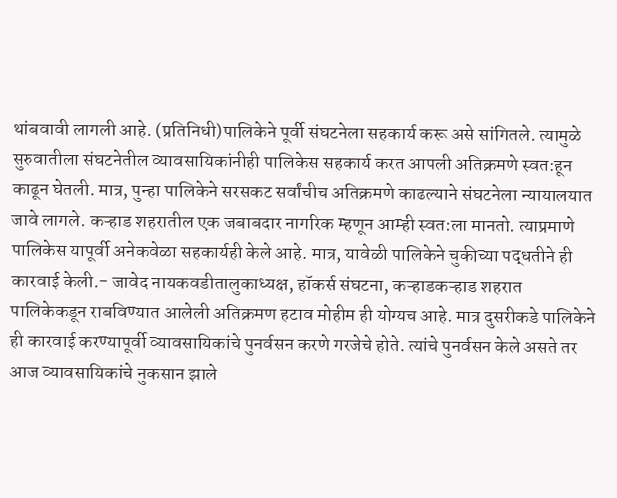थांबवावी लागली आहे. (प्रतिनिधी)पालिकेने पूर्वी संघटनेला सहकार्य करू असे सांगितले. त्यामुळे सुरुवातीला संघटनेतील व्यावसायिकांनीही पालिकेस सहकार्य करत आपली अतिक्रमणे स्वत:हून काढून घेतली. मात्र, पुन्हा पालिकेने सरसकट सर्वांचीच अतिक्रमणे काढल्याने संघटनेला न्यायालयात जावे लागले. कऱ्हाड शहरातील एक जबाबदार नागरिक म्हणून आम्ही स्वत:ला मानतो. त्याप्रमाणे पालिकेस यापूर्वी अनेकवेळा सहकार्यही केले आहे. मात्र, यावेळी पालिकेने चुकीच्या पद्धतीने ही कारवाई केली.- जावेद नायकवडीतालुकाध्यक्ष, हॉकर्स संघटना, कऱ्हाडकऱ्हाड शहरात पालिकेकडून राबविण्यात आलेली अतिक्रमण हटाव मोहीम ही योग्यच आहे. मात्र दुसरीकडे पालिकेने ही कारवाई करण्यापूर्वी व्यावसायिकांचे पुनर्वसन करणे गरजेचे होते. त्यांचे पुनर्वसन केले असते तर आज व्यावसायिकांचे नुकसान झाले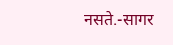नसते.-सागर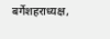बर्गेशहराध्यक्ष,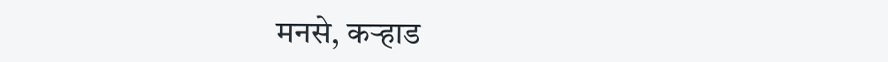मनसे, कऱ्हाड